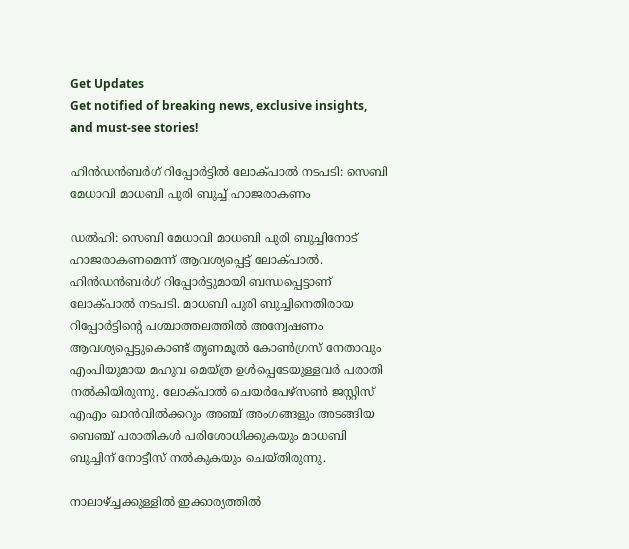Get Updates
Get notified of breaking news, exclusive insights, and must-see stories!

ഹിന്‍ഡന്‍ബർഗ് റിപ്പോർട്ടില്‍ ലോക്പാല്‍ നടപടി: സെബി മേധാവി മാധബി പുരി ബുച്ച് ഹാജരാകണം

ഡല്‍ഹി: സെബി മേധാവി മാധബി പുരി ബുച്ചിനോട് ഹാജരാകണമെന്ന് ആവശ്യപ്പെട്ട് ലോക്പാല്‍. ഹിന്‍ഡന്‍ബർഗ് റിപ്പോർട്ടുമായി ബന്ധപ്പെട്ടാണ് ലോക്പാല്‍ നടപടി. മാധബി പുരി ബുച്ചിനെതിരായ റിപ്പോർട്ടിന്റെ പശ്ചാത്തലത്തില്‍ അന്വേഷണം ആവശ്യപ്പെട്ടുകൊണ്ട് തൃണമൂല്‍ കോണ്‍ഗ്രസ് നേതാവും എംപിയുമായ മഹുവ മെയ്ത്ര ഉള്‍പ്പെടേയുള്ളവർ പരാതി നല്‍കിയിരുന്നു. ലോക്പാല്‍ ചെയർപേഴ്സണ്‍ ജസ്റ്റിസ് എഎം ഖാന്‍വില്‍ക്കറും അഞ്ച് അംഗങ്ങളും അടങ്ങിയ ബെഞ്ച് പരാതികള്‍ പരിശോധിക്കുകയും മാധബി ബുച്ചിന് നോട്ടീസ് നല്‍കുകയും ചെയ്തിരുന്നു.

നാലാഴ്ച്ചക്കുള്ളില്‍ ഇക്കാര്യത്തില്‍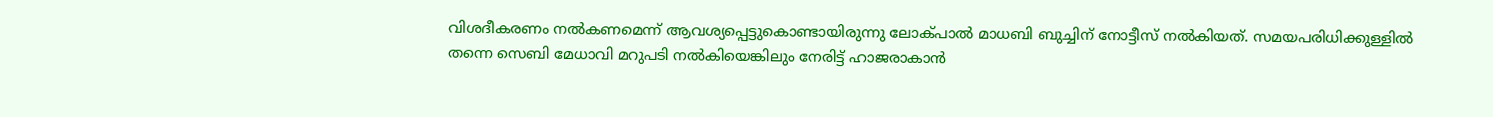വിശദീകരണം നല്‍കണമെന്ന് ആവശ്യപ്പെട്ടുകൊണ്ടായിരുന്നു ലോക്പാല്‍ മാധബി ബുച്ചിന് നോട്ടീസ് നല്‍കിയത്. സമയപരിധിക്കുള്ളില്‍ തന്നെ സെബി മേധാവി മറുപടി നല്‍കിയെങ്കിലും നേരിട്ട് ഹാജരാകാന്‍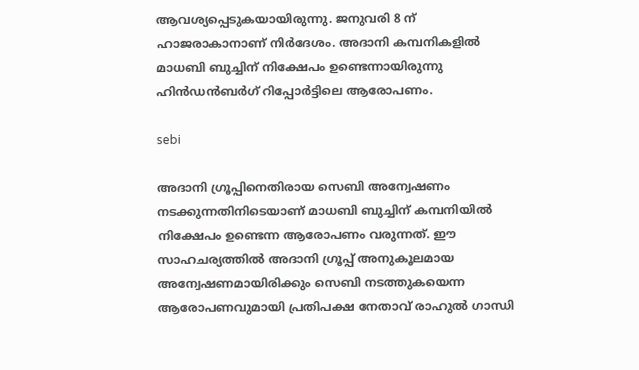ആവശ്യപ്പെടുകയായിരുന്നു. ജനുവരി 8 ന് ഹാജരാകാനാണ് നിർദേശം. അദാനി കമ്പനികളില്‍ മാധബി ബുച്ചിന് നിക്ഷേപം ഉണ്ടെന്നായിരുന്നു ഹിന്‍ഡന്‍ബർഗ് റിപ്പോർട്ടിലെ ആരോപണം.

sebi

അദാനി ഗ്രൂപ്പിനെതിരായ സെബി അന്വേഷണം നടക്കുന്നതിനിടെയാണ് മാധബി ബുച്ചിന് കമ്പനിയില്‍ നിക്ഷേപം ഉണ്ടെന്ന ആരോപണം വരുന്നത്. ഈ സാഹചര്യത്തില്‍ അദാനി ഗ്രൂപ്പ് അനുകൂലമായ അന്വേഷണമായിരിക്കും സെബി നടത്തുകയെന്ന ആരോപണവുമായി പ്രതിപക്ഷ നേതാവ് രാഹുല്‍ ഗാന്ധി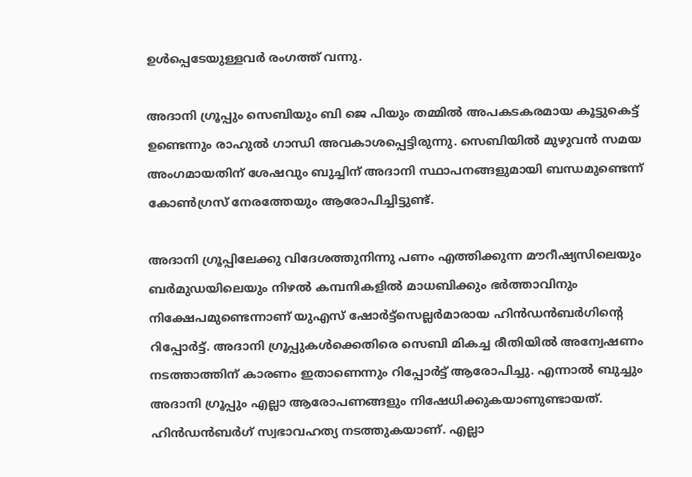ഉള്‍പ്പെടേയുള്ളവർ രംഗത്ത് വന്നു.

അദാനി ഗ്രൂപ്പും സെബിയും ബി ജെ പിയും തമ്മില്‍ അപകടകരമായ കൂട്ടുകെട്ട് ഉണ്ടെന്നും രാഹുല്‍ ഗാന്ധി അവകാശപ്പെട്ടിരുന്നു. സെബിയില്‍ മുഴുവന്‍ സമയ അംഗമായതിന് ശേഷവും ബുച്ചിന് അദാനി സ്ഥാപനങ്ങളുമായി ബന്ധമുണ്ടെന്ന് കോണ്‍ഗ്രസ് നേരത്തേയും ആരോപിച്ചിട്ടുണ്ട്.

അദാനി ഗ്രൂപ്പിലേക്കു വിദേശത്തുനിന്നു പണം എത്തിക്കുന്ന മൗറീഷ്യസിലെയും ബർമുഡയിലെയും നിഴല്‍ കമ്പനികളില്‍ മാധബിക്കും ഭർത്താവിനും നിക്ഷേപമുണ്ടെന്നാണ് യുഎസ് ഷോർട്ട്സെല്ലർമാരായ ഹിൻഡൻബർഗിന്റെ റിപ്പോർട്ട്. അദാനി ഗ്രൂപ്പുകള്‍ക്കെതിരെ സെബി മികച്ച രീതിയില്‍ അന്വേഷണം നടത്താത്തിന് കാരണം ഇതാണെന്നും റിപ്പോർട്ട് ആരോപിച്ചു. എന്നാല്‍ ബുച്ചും അദാനി ഗ്രൂപ്പും എല്ലാ ആരോപണങ്ങളും നിഷേധിക്കുകയാണുണ്ടായത്. ഹിൻഡൻബർഗ് സ്വഭാവഹത്യ നടത്തുകയാണ്. എല്ലാ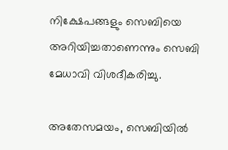നിക്ഷേപങ്ങളും സെബിയെ അറിയിച്ചതാണെന്നും സെബി മേധാവി വിശദീകരിച്ചു.

അതേസമയം, സെബിയിൽ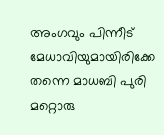അംഗവും പിന്നീട് മേധാവിയുമായിരിക്കേ തന്നെ മാധബി പുരി മറ്റൊരു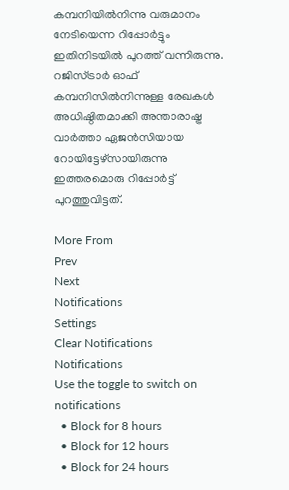കമ്പനിയിൽനിന്നു വരുമാനം നേടിയെന്ന റിപ്പോർട്ടും ഇതിനിടയില്‍ പുറത്ത് വന്നിരുന്നു. റജിസ്ട്രാർ ഓഫ് കമ്പനിസിൽനിന്നുള്ള രേഖകൾ അധിഷ്ഠിതമാക്കി അന്താരാഷ്ട്ര വാർത്താ ഏജൻസിയായ റോയിട്ടേഴ്സായിരുന്നു ഇത്തരമൊരു റിപ്പോർട്ട് പുറത്തുവിട്ടത്.

More From
Prev
Next
Notifications
Settings
Clear Notifications
Notifications
Use the toggle to switch on notifications
  • Block for 8 hours
  • Block for 12 hours
  • Block for 24 hours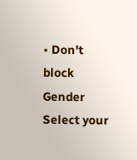• Don't block
Gender
Select your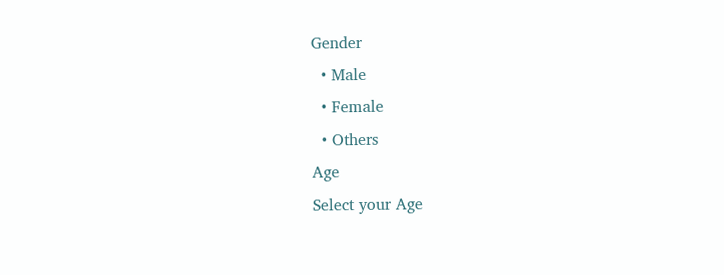Gender
  • Male
  • Female
  • Others
Age
Select your Age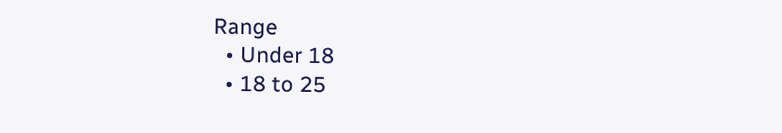Range
  • Under 18
  • 18 to 25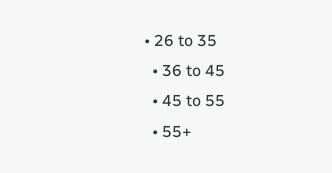• 26 to 35
  • 36 to 45
  • 45 to 55
  • 55+